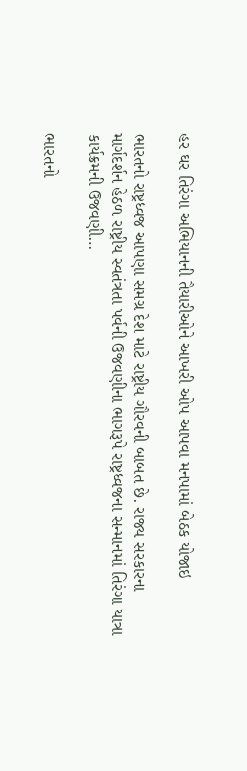હર ઘર તિરંગા અભિયાનની તૈયારીઓને આખરી ઓપ આપવા મનપામાં બેઠક યોજાઇ

ભારતનો રાષ્ટ્રધ્વજ આપણા સમગ્ર દેશ માટે રાષ્ટ્રીય ગૌરવની બાબત છે. રાજ્ય સરકારના માર્ગદર્શન હેઠળ રાષ્ટ્રીય સ્વતંત્રતા પર્વની ઉજવણીના ભાગરૂપે રાષ્ટ્રધ્વજના સન્માનમાં તિરંગા યાત્રા કાર્યક્રમની ઉજવણી…

ભારતનો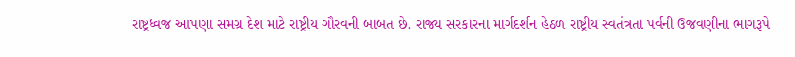રાષ્ટ્રધ્વજ આપણા સમગ્ર દેશ માટે રાષ્ટ્રીય ગૌરવની બાબત છે. રાજ્ય સરકારના માર્ગદર્શન હેઠળ રાષ્ટ્રીય સ્વતંત્રતા પર્વની ઉજવણીના ભાગરૂપે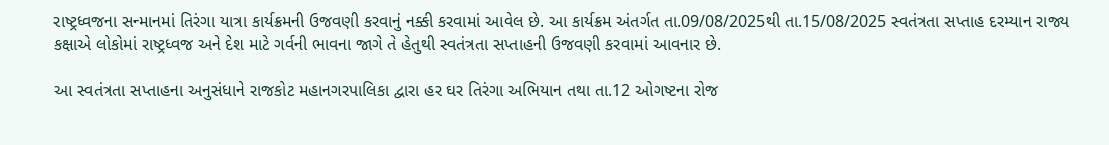રાષ્ટ્રધ્વજના સન્માનમાં તિરંગા યાત્રા કાર્યક્રમની ઉજવણી કરવાનું નક્કી કરવામાં આવેલ છે. આ કાર્યક્રમ અંતર્ગત તા.09/08/2025થી તા.15/08/2025 સ્વતંત્રતા સપ્તાહ દરમ્યાન રાજ્ય કક્ષાએ લોકોમાં રાષ્ટ્રધ્વજ અને દેશ માટે ગર્વની ભાવના જાગે તે હેતુથી સ્વતંત્રતા સપ્તાહની ઉજવણી કરવામાં આવનાર છે.

આ સ્વતંત્રતા સપ્તાહના અનુસંધાને રાજકોટ મહાનગરપાલિકા દ્વારા હર ઘર તિરંગા અભિયાન તથા તા.12 ઓગષ્ટના રોજ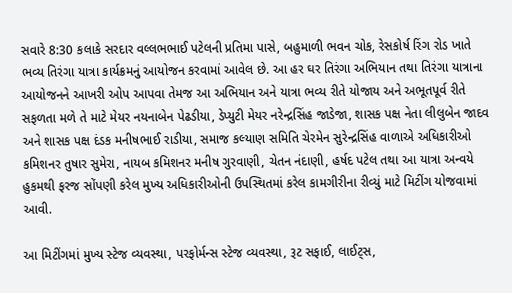સવારે 8:30 કલાકે સરદાર વલ્લભભાઈ પટેલની પ્રતિમા પાસે, બહુમાળી ભવન ચોક, રેસકોર્ષ રિંગ રોડ ખાતે ભવ્ય તિરંગા યાત્રા કાર્યક્રમનું આયોજન કરવામાં આવેલ છે. આ હર ઘર તિરંગા અભિયાન તથા તિરંગા યાત્રાના આયોજનને આખરી ઓપ આપવા તેમજ આ અભિયાન અને યાત્રા ભવ્ય રીતે યોજાય અને અભૂતપૂર્વ રીતે સફળતા મળે તે માટે મેયર નયનાબેન પેઢડીયા, ડેપ્યુટી મેયર નરેન્દ્રસિંહ જાડેજા, શાસક પક્ષ નેતા લીલુબેન જાદવ અને શાસક પક્ષ દંડક મનીષભાઈ રાડીયા, સમાજ કલ્યાણ સમિતિ ચેરમેન સુરેન્દ્રસિંહ વાળાએ અધિકારીઓ કમિશનર તુષાર સુમેરા, નાયબ કમિશનર મનીષ ગુરવાણી, ચેતન નંદાણી, હર્ષદ પટેલ તથા આ યાત્રા અન્વયે હુકમથી ફરજ સોંપણી કરેલ મુખ્ય અધિકારીઓની ઉપસ્થિતમાં કરેલ કામગીરીના રીવ્યું માટે મિટીંગ યોજવામાં આવી.

આ મિટીંગમાં મુખ્ય સ્ટેજ વ્યવસ્થા, પરફોર્મન્સ સ્ટેજ વ્યવસ્થા, રૂટ સફાઈ, લાઈટ્સ,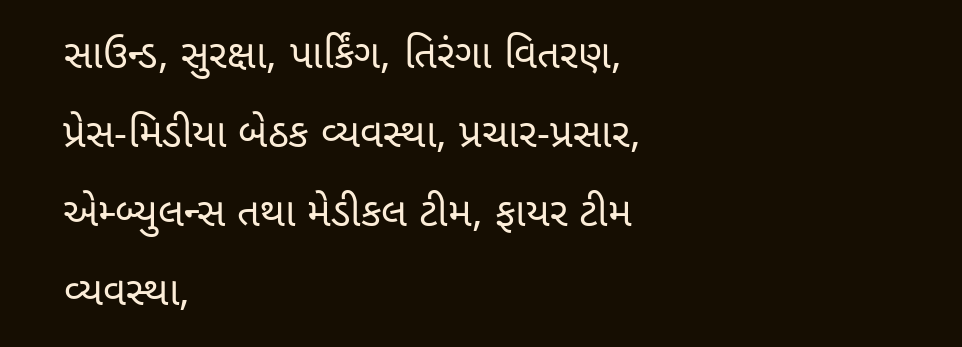સાઉન્ડ, સુરક્ષા, પાર્કિંગ, તિરંગા વિતરણ, પ્રેસ-મિડીયા બેઠક વ્યવસ્થા, પ્રચાર-પ્રસાર, એમ્બ્યુલન્સ તથા મેડીકલ ટીમ, ફાયર ટીમ વ્યવસ્થા,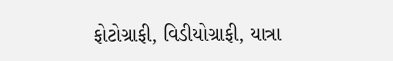ફોટોગ્રાફી, વિડીયોગ્રાફી, યાત્રા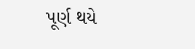પૂર્ણ થયે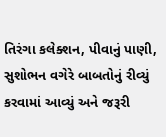તિરંગા કલેક્શન, પીવાનું પાણી, સુશોભન વગેરે બાબતોનું રીવ્યું કરવામાં આવ્યું અને જરૂરી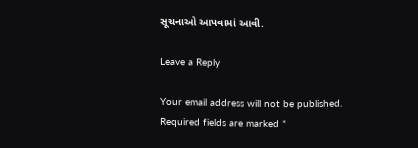સૂચનાઓ આપવામાં આવી.

Leave a Reply

Your email address will not be published. Required fields are marked *